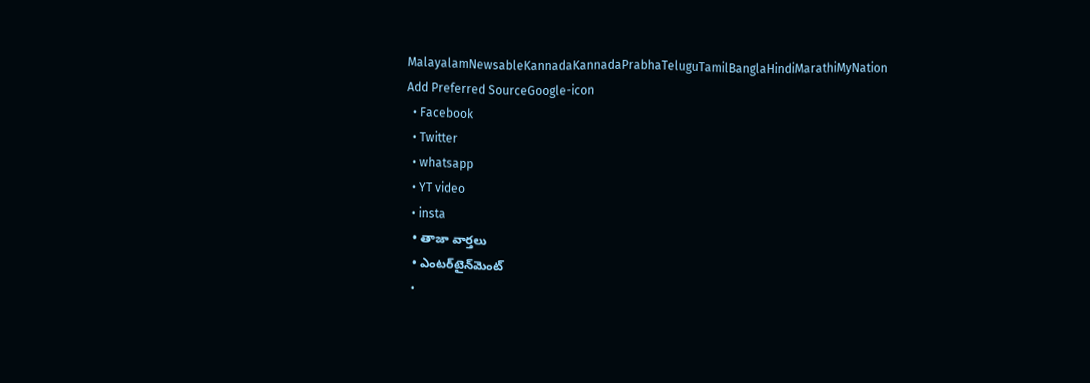MalayalamNewsableKannadaKannadaPrabhaTeluguTamilBanglaHindiMarathiMyNation
Add Preferred SourceGoogle-icon
  • Facebook
  • Twitter
  • whatsapp
  • YT video
  • insta
  • తాజా వార్తలు
  • ఎంటర్‌టైన్‌మెంట్
  •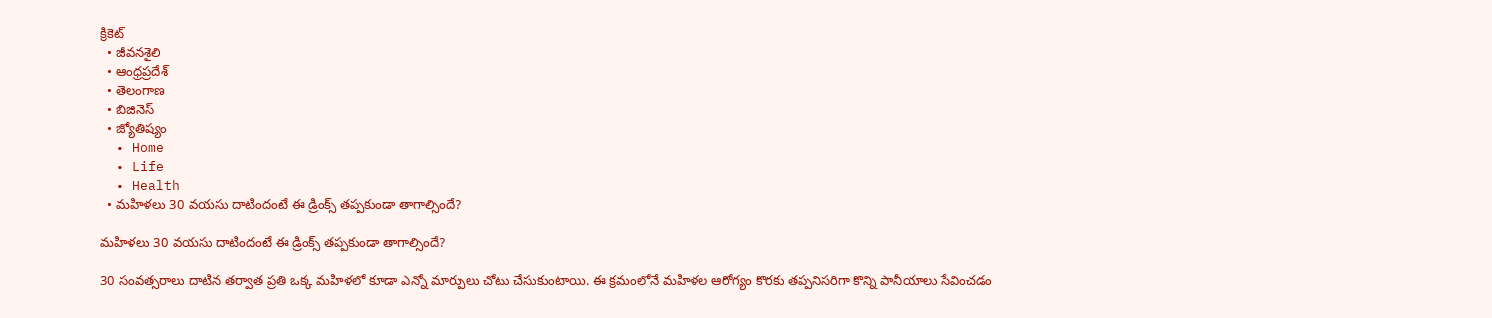క్రికెట్
  • జీవనశైలి
  • ఆంధ్రప్రదేశ్
  • తెలంగాణ
  • బిజినెస్
  • జ్యోతిష్యం
  • Home
  • Life
  • Health
  • మహిళలు 30 వయసు దాటిందంటే ఈ డ్రింక్స్ తప్పకుండా తాగాల్సిందే?

మహిళలు 30 వయసు దాటిందంటే ఈ డ్రింక్స్ తప్పకుండా తాగాల్సిందే?

30 సంవత్సరాలు దాటిన తర్వాత ప్రతి ఒక్క మహిళలో కూడా ఎన్నో మార్పులు చోటు చేసుకుంటాయి. ఈ క్రమంలోనే మహిళల ఆరోగ్యం కొరకు తప్పనిసరిగా కొన్ని పానీయాలు సేవించడం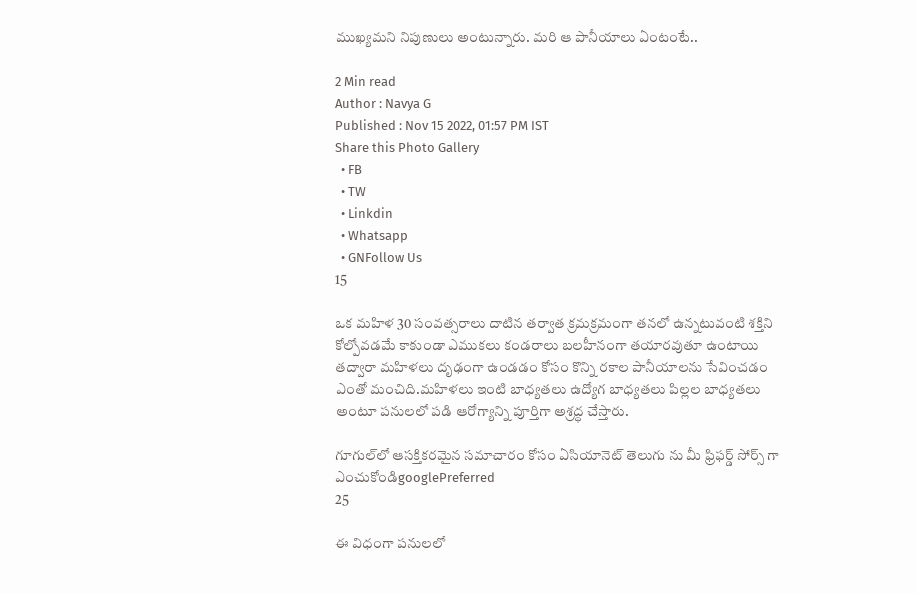ముఖ్యమని నిపుణులు అంటున్నారు. మరి ఆ పానీయాలు ఏంటంటే..

2 Min read
Author : Navya G
Published : Nov 15 2022, 01:57 PM IST
Share this Photo Gallery
  • FB
  • TW
  • Linkdin
  • Whatsapp
  • GNFollow Us
15

ఒక మహిళ 30 సంవత్సరాలు దాటిన తర్వాత క్రమక్రమంగా తనలో ఉన్నటువంటి శక్తిని కోల్పోవడమే కాకుండా ఎముకలు కండరాలు బలహీనంగా తయారవుతూ ఉంటాయి తద్వారా మహిళలు దృఢంగా ఉండడం కోసం కొన్ని రకాల పానీయాలను సేవించడం ఎంతో మంచిది.మహిళలు ఇంటి బాధ్యతలు ఉద్యోగ బాధ్యతలు పిల్లల బాధ్యతలు అంటూ పనులలో పడి ఆరోగ్యాన్ని పూర్తిగా అశ్రద్ధ చేస్తారు.

గూగుల్‌లో ఆసక్తికరమైన సమాచారం కోసం ఏసియానెట్ తెలుగు ను మీ ఫ్రిఫర్డ్ సోర్స్ గా ఎంచుకోండిgooglePreferred
25

ఈ విధంగా పనులలో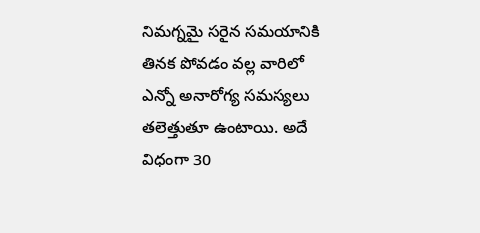నిమగ్నమై సరైన సమయానికి తినక పోవడం వల్ల వారిలో ఎన్నో అనారోగ్య సమస్యలు తలెత్తుతూ ఉంటాయి. అదే విధంగా 30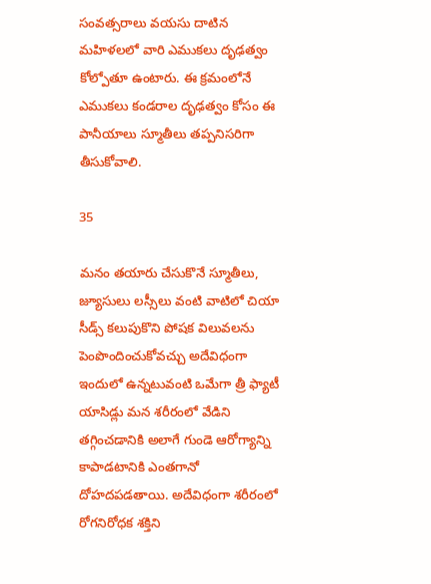సంవత్సరాలు వయసు దాటిన మహిళలలో వారి ఎముకలు దృఢత్వం కోల్పోతూ ఉంటారు. ఈ క్రమంలోనే ఎముకలు కండరాల దృఢత్వం కోసం ఈ పానీయాలు స్మూతీలు తప్పనిసరిగా తీసుకోవాలి.

35

మనం తయారు చేసుకొనే స్మూతీలు, జ్యూసులు లస్సీలు వంటి వాటిలో చియా సీడ్స్ కలుపుకొని పోషక విలువలను పెంపొందించుకోవచ్చు అదేవిధంగా ఇందులో ఉన్నటువంటి ఒమేగా త్రీ ఫ్యాటీ యాసిడ్లు మన శరీరంలో వేడిని తగ్గించడానికి అలాగే గుండె ఆరోగ్యాన్ని కాపాడటానికి ఎంతగానో దోహదపడతాయి. అదేవిధంగా శరీరంలో రోగనిరోధక శక్తిని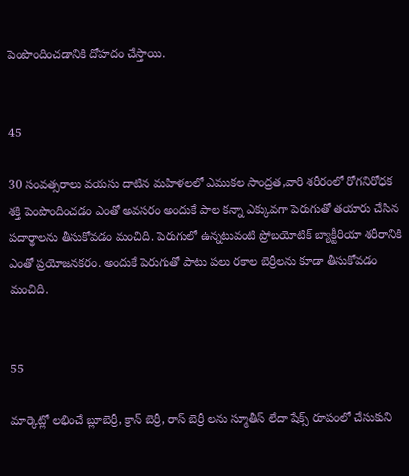పెంపొందించడానికి దోహదం చేస్తాయి.


45

30 సంవత్సరాలు వయసు దాటిన మహిళలలో ఎముకల సాంద్రత,వారి శరీరంలో రోగనిరోధక శక్తి పెంపొందించడం ఎంతో అవసరం అందుకే పాల కన్నా ఎక్కువగా పెరుగుతో తయారు చేసిన పదార్థాలను తీసుకోవడం మంచిది. పెరుగులో ఉన్నటువంటి ప్రోబయోటిక్ బ్యాక్టీరియా శరీరానికి ఎంతో ప్రయోజనకరం. అందుకే పెరుగుతో పాటు పలు రకాల బెర్రీలను కూడా తీసుకోవడం మంచిది.


55

మార్కెట్లో లభించే బ్లూబెర్రీ, క్రాన్ బెర్రీ, రాస్ బెర్రీ లను స్మూతీస్ లేదా షేక్స్ రూపంలో చేసుకుని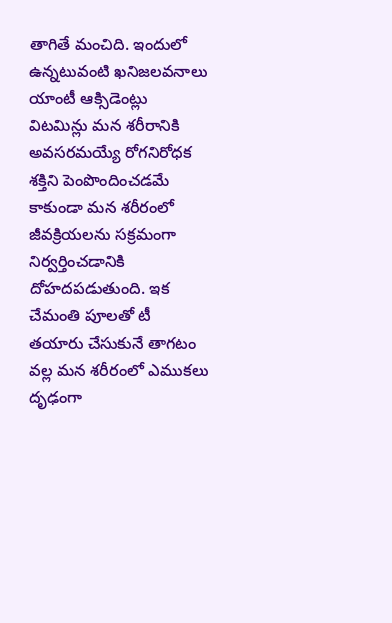తాగితే మంచిది. ఇందులో ఉన్నటువంటి ఖనిజలవనాలు యాంటీ ఆక్సిడెంట్లు విటమిన్లు మన శరీరానికి అవసరమయ్యే రోగనిరోధక శక్తిని పెంపొందించడమే కాకుండా మన శరీరంలో జీవక్రియలను సక్రమంగా నిర్వర్తించడానికి దోహదపడుతుంది. ఇక చేమంతి పూలతో టీ తయారు చేసుకునే తాగటం వల్ల మన శరీరంలో ఎముకలు దృఢంగా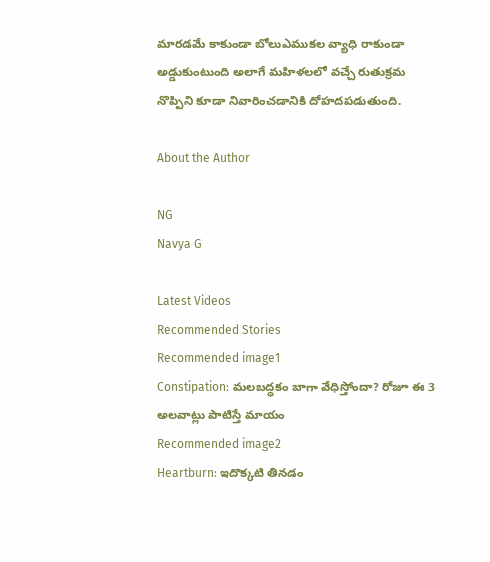మారడమే కాకుండా బోలుఎముకల వ్యాధి రాకుండా అడ్డుకుంటుంది అలాగే మహిళలలో వచ్చే రుతుక్రమ నొప్పిని కూడా నివారించడానికి దోహదపడుతుంది.

About the Author

NG
Navya G

Latest Videos
Recommended Stories
Recommended image1
Constipation: మలబద్ధకం బాగా వేధిస్తోందా? రోజూ ఈ 3 అలవాట్లు పాటిస్తే మాయం
Recommended image2
Heartburn: ఇదొక్కటి తినడం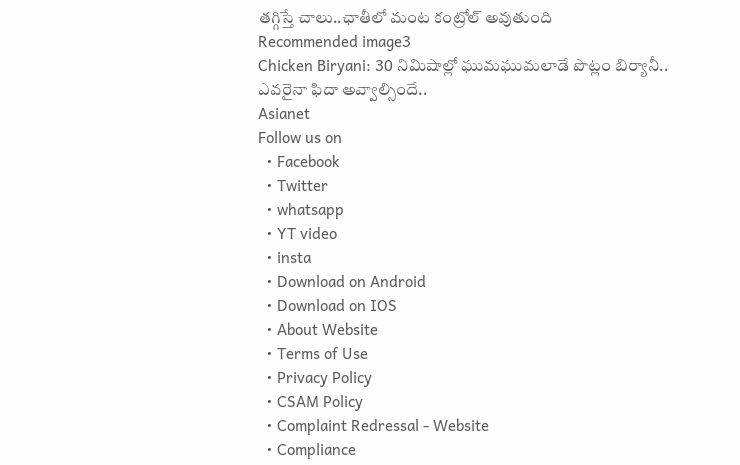తగ్గిస్తే చాలు..ఛాతీలో మంట కంట్రోల్ అవుతుంది
Recommended image3
Chicken Biryani: 30 నిమిషాల్లో ఘుమఘుమలాడే పొట్లం బిర్యానీ.. ఎవరైనా ఫిదా అవ్వాల్సిందే..
Asianet
Follow us on
  • Facebook
  • Twitter
  • whatsapp
  • YT video
  • insta
  • Download on Android
  • Download on IOS
  • About Website
  • Terms of Use
  • Privacy Policy
  • CSAM Policy
  • Complaint Redressal - Website
  • Compliance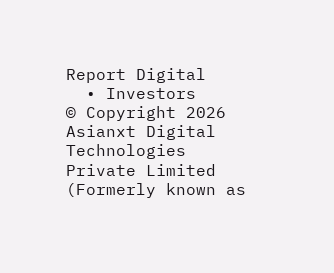Report Digital
  • Investors
© Copyright 2026 Asianxt Digital Technologies Private Limited (Formerly known as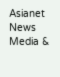Asianet News Media &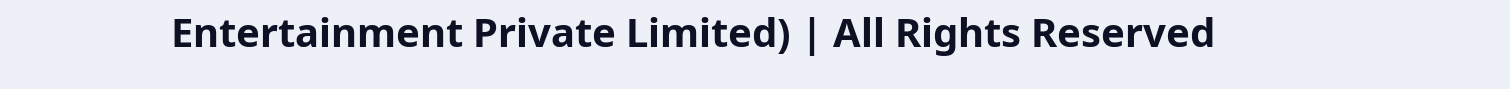Entertainment Private Limited) | All Rights Reserved